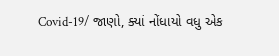Covid-19/ જાણો, ક્યાં નોંધાયો વધુ એક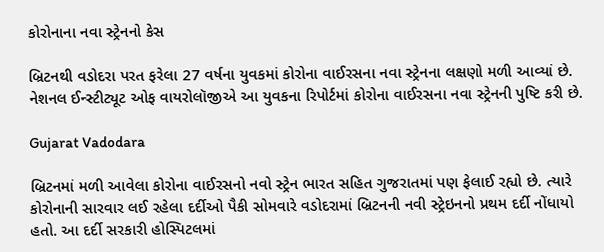કોરોનાના નવા સ્ટ્રેનનો કેસ

બ્રિટનથી વડોદરા પરત ફરેલા 27 વર્ષના યુવકમાં કોરોના વાઈરસના નવા સ્ટ્રેનના લક્ષણો મળી આવ્યાં છે. નેશનલ ઈન્સ્ટીટ્યૂટ ઓફ વાયરોલૉજીએ આ યુવકના રિપોર્ટમાં કોરોના વાઈરસના નવા સ્ટ્રેનની પુષ્ટિ કરી છે.

Gujarat Vadodara

બ્રિટનમાં મળી આવેલા કોરોના વાઈરસનો નવો સ્ટ્રેન ભારત સહિત ગુજરાતમાં પણ ફેલાઈ રહ્યો છે. ત્યારે કોરોનાની સારવાર લઈ રહેલા દર્દીઓ પૈકી સોમવારે વડોદરામાં બ્રિટનની નવી સ્ટ્રેઇનનો પ્રથમ દર્દી નોંધાયો હતો. આ દર્દી સરકારી હોસ્પિટલમાં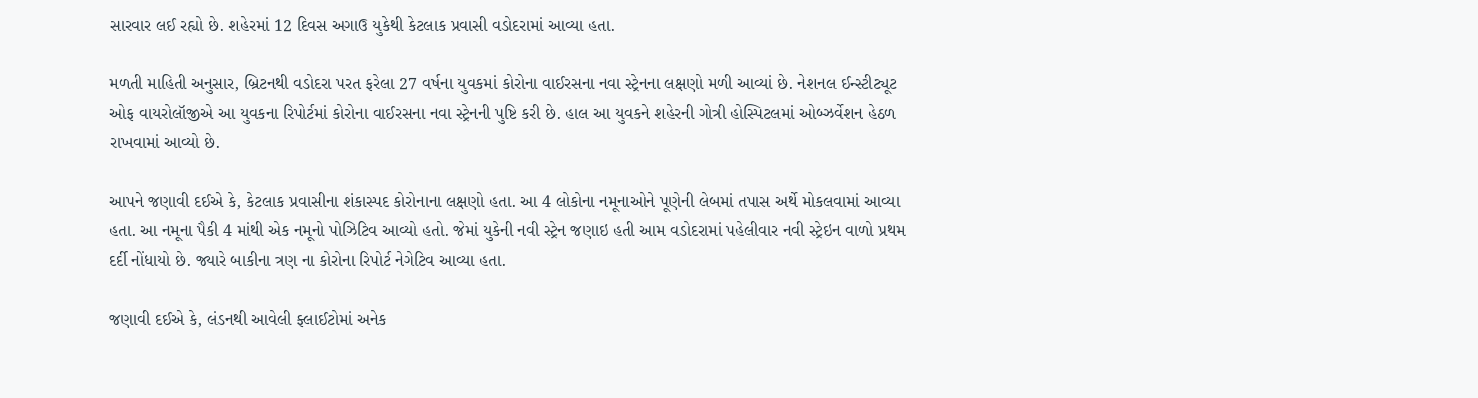સારવાર લઈ રહ્યો છે. શહેરમાં 12 દિવસ અગાઉ યુકેથી કેટલાક પ્રવાસી વડોદરામાં આવ્યા હતા.

મળતી માહિતી અનુસાર, બ્રિટનથી વડોદરા પરત ફરેલા 27 વર્ષના યુવકમાં કોરોના વાઈરસના નવા સ્ટ્રેનના લક્ષણો મળી આવ્યાં છે. નેશનલ ઈન્સ્ટીટ્યૂટ ઓફ વાયરોલૉજીએ આ યુવકના રિપોર્ટમાં કોરોના વાઈરસના નવા સ્ટ્રેનની પુષ્ટિ કરી છે. હાલ આ યુવકને શહેરની ગોત્રી હોસ્પિટલમાં ઓબ્ઝર્વેશન હેઠળ રાખવામાં આવ્યો છે.

આપને જણાવી દઈએ કે, કેટલાક પ્રવાસીના શંકાસ્પદ કોરોનાના લક્ષણો હતા. આ 4 લોકોના નમૂનાઓને પૂણેની લેબમાં તપાસ અર્થે મોકલવામાં આવ્યા હતા. આ નમૂના પૈકી 4 માંથી એક નમૂનો પોઝિટિવ આવ્યો હતો. જેમાં યુકેની નવી સ્ટ્રેન જણાઇ હતી આમ વડોદરામાં પહેલીવાર નવી સ્ટ્રેઇન વાળો પ્રથમ દર્દી નોંધાયો છે. જ્યારે બાકીના ત્રણ ના કોરોના રિપોર્ટ નેગેટિવ આવ્યા હતા.

જણાવી દઈએ કે, લંડનથી આવેલી ફ્લાઈટોમાં અનેક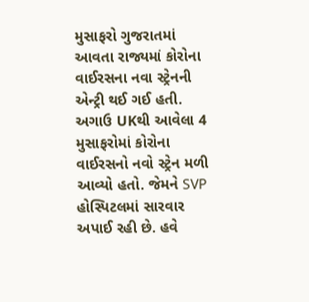મુસાફરો ગુજરાતમાં આવતા રાજ્યમાં કોરોના વાઈરસના નવા સ્ટ્રેનની એન્ટ્રી થઈ ગઈ હતી. અગાઉ UKથી આવેલા 4 મુસાફરોમાં કોરોના વાઈરસનો નવો સ્ટ્રેન મળી આવ્યો હતો. જેમને SVP હોસ્પિટલમાં સારવાર અપાઈ રહી છે. હવે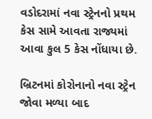વડોદરામાં નવા સ્ટ્રેનનો પ્રથમ કેસ સામે આવતા રાજ્યમાં આવા કુલ 5 કેસ નોંધાયા છે.

બ્રિટનમાં કોરોનાનો નવા સ્ટ્રેન જોવા મળ્યા બાદ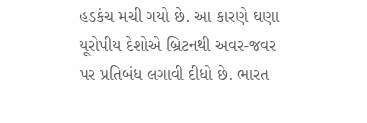હડકંચ મચી ગયો છે. આ કારણે ઘણા યૂરોપીય દેશોએ બ્રિટનથી અવર-જવર પર પ્રતિબંધ લગાવી દીધો છે. ભારત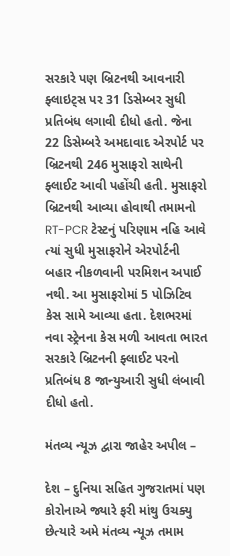સરકારે પણ બ્રિટનથી આવનારી ફ્લાઇટ્સ પર 31 ડિસેમ્બર સુધી પ્રતિબંધ લગાવી દીધો હતો. જેના 22 ડિસેમ્બરે અમદાવાદ એરપોર્ટ પર બ્રિટનથી 246 મુસાફરો સાથેની ફ્લાઈટ આવી પહોંચી હતી. મુસાફરો બ્રિટનથી આવ્યા હોવાથી તમામનો RT-PCR ટેસ્ટનું પરિણામ નહિ આવે ત્યાં સુધી મુસાફરોને એરપોર્ટની બહાર નીકળવાની પરમિશન અપાઈ નથી. આ મુસાફરોમાં 5 પોઝિટિવ કેસ સામે આવ્યા હતા. દેશભરમાં નવા સ્ટ્રેનના કેસ મળી આવતા ભારત સરકારે બ્રિટનની ફ્લાઈટ પરનો પ્રતિબંધ 8 જાન્યુઆરી સુધી લંબાવી દીધો હતો.

મંતવ્ય ન્યૂઝ દ્વારા જાહેર અપીલ –

દેશ – દુનિયા સહિત ગુજરાતમાં પણ કોરોનાએ જ્યારે ફરી માંથુ ઉચક્યુ છેત્યારે અમે મંતવ્ય ન્યૂઝ તમામ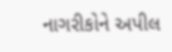નાગરીકોને અપીલ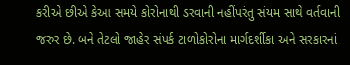કરીએ છીએ કેઆ સમયે કોરોનાથી ડરવાની નહીંપરંતુ સંયમ સાથે વર્તવાની જરુર છે. બને તેટલો જાહેર સંપર્ક ટાળોકોરોના માર્ગદર્શીકા અને સરકારનાં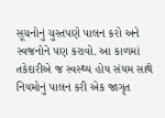સૂચનોનું ચુસ્તપણે પાલન કરો અને સ્વજનોને પણ કરાવો. આ કાળમાં તકેદારીએ જ સ્વસ્થ્ય હોય સંયમ સાથે નિયમોનું પાલન કરી એક જાગૃત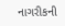નાગરીકની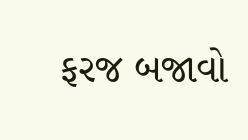ફરજ બજાવો